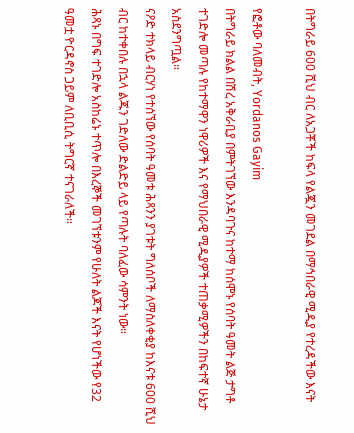በትግራይ 600 ሺህ ብር ለአጋቾች ከፍላ የልጇን መገደል በማኅበራዊ ሚዲያ የተረዳችው እናት

የፎቶው ባለመብት, Yordanos Gayim
በትግራይ ክልል በሽረ አቅራቢያ በምትገኘው እንዳባጉና ከተማ ከሰሞኑ የሰባት ዓመት ልጅ ታግቶ ተገድሎ መጣሉ የከተማዋን ነዋሪዎች እና የማህበራዊ ሚዲያዎች ተጠቃሚዎችን በከፍተኛ ሁኔታ አስደንግጧል።
ናዖድ ተክላይ ብርሃነ የተሰኘው የሰባት ዓመቱ ሕጻንን ያገቱት ግለሰቦች ለማስለቀቂያ ከእናቱ 600 ሺህ ብር ከተቀበሉ በኋላ ልጁን ገድለው ድልድይ ላይ የጣሉት ባለፈው ሳምንት ነው።
ሕጻኑ በግፍ ተገድሎ አስከሬኑ ተጥሎ በእረኞች መገኘቱንም የሁለት ልጆች እናት የሆነችው የ32 ዓመቷ ዮርዳኖስ ጋይም ለቢቢሲ ትግርኛ ተናገራለች።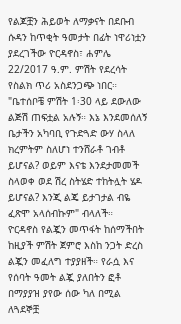የልጆቿን ሕይወት ለማቃናት በደቡብ ሱዳን ከጥቂት ዓመታት በፊት ነዋሪነቷን ያደረገችው ዮርዳኖስ፣ ሐምሌ 22/2017 ዓ.ም. ምሽት የደረሳት የስልክ ጥሪ አስደንጋጭ ነበር።
"ቤተሰቦቼ ምሽት 1፡30 ላይ ደውለው ልጅሽ ጠፍቷል አሉኝ። እኔ እንደመሰለኝ ቤታችን አካባቢ የጉድጓድ ውሃ ስላለ ክረምትም ስለሆነ ተንሸራቶ ገብቶ ይሆናል? ወይም እናቴ እንደታመመች ስላወቀ ወደ ሽረ ስትሄድ ተከትሏት ሄዶ ይሆናል? እንጂ ልጄ ይታገታል ብዬ ፈጽሞ አላሰብኩም" ብላለች።
ዮርዳኖስ የልጇን መጥፋት ከሰማችበት ከዚያች ምሽት ጀምሮ እስከ ንጋት ድረስ ልጇን መፈለግ ተያያዘች። የራሷ እና የሰባት ዓመት ልጇ ያለበትን ፎቶ በማያያዝ ያየው ሰው ካለ በሚል ለጓደኞቿ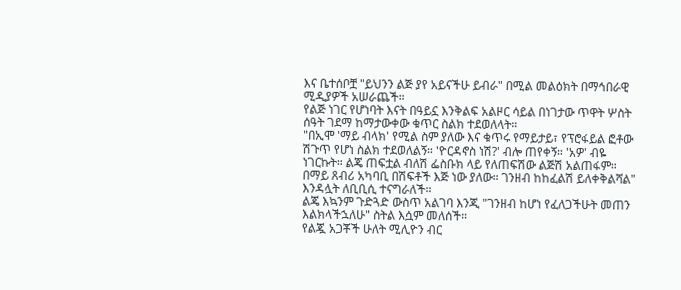እና ቤተሰቦቿ "ይህንን ልጅ ያየ አይናችሁ ይብራ" በሚል መልዕክት በማኅበራዊ ሚዲያዎች አሠራጨች።
የልጅ ነገር የሆነባት እናት በዓይኗ እንቅልፍ አልዞር ሳይል በነገታው ጥዋት ሦስት ሰዓት ገደማ ከማታውቀው ቁጥር ስልክ ተደወለላት።
"በኢሞ 'ማይ ብላክ' የሚል ስም ያለው እና ቁጥሩ የማይታይ፣ የፕሮፋይል ፎቶው ሽጉጥ የሆነ ስልክ ተደወለልኝ። 'ዮርዳኖስ ነሽ?' ብሎ ጠየቀኝ። 'አዎ' ብዬ ነገርኩት። ልጄ ጠፍቷል ብለሽ ፌስቡክ ላይ የለጠፍሽው ልጅሽ አልጠፋም። በማይ ጸብሪ አካባቢ በሽፍቶች እጅ ነው ያለው። ገንዘብ ከከፈልሽ ይለቀቅልሻል" እንዳሏት ለቢቢሲ ተናግራለች።
ልጄ እኳንም ጉድጓድ ውስጥ አልገባ እንጂ "ገንዘብ ከሆነ የፈለጋችሁት መጠን እልክላችኋለሁ" ስትል እሷም መለሰች።
የልጇ አጋቾች ሁለት ሚሊዮን ብር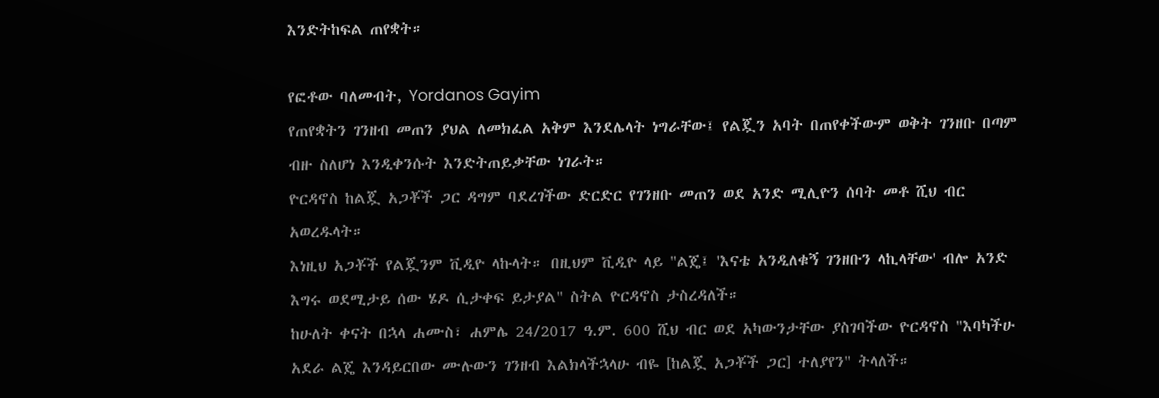እንድትከፍል ጠየቋት።

የፎቶው ባለመብት, Yordanos Gayim
የጠየቋትን ገንዘብ መጠን ያህል ለመክፈል አቅም እንደሌላት ነግራቸው፤ የልጇን አባት በጠየቀችውም ወቅት ገንዘቡ በጣም ብዙ ስለሆነ እንዲቀንሱት እንድትጠይቃቸው ነገራት።
ዮርዳኖስ ከልጇ አጋቾች ጋር ዳግም ባደረገችው ድርድር የገንዘቡ መጠን ወደ አንድ ሚሊዮን ሰባት መቶ ሺህ ብር አወረዱላት።
እነዚህ አጋቾች የልጇንም ቪዲዮ ላኩላት። በዚህም ቪዲዮ ላይ "ልጄ፤ 'እናቴ አንዲለቁኝ ገንዘቡን ላኪላቸው' ብሎ አንድ እግሩ ወደሚታይ ሰው ሄዶ ሲታቀፍ ይታያል" ስትል ዮርዳኖስ ታስረዳለች።
ከሁለት ቀናት በኋላ ሐሙስ፣ ሐምሌ 24/2017 ዓ.ም. 600 ሺህ ብር ወደ አካውንታቸው ያስገባችው ዮርዳኖስ "እባካችሁ አደራ ልጄ እንዳይርበው ሙሉውን ገንዘብ እልክላችኋላሁ ብዬ [ከልጇ አጋቾች ጋር] ተለያየን" ትላለች።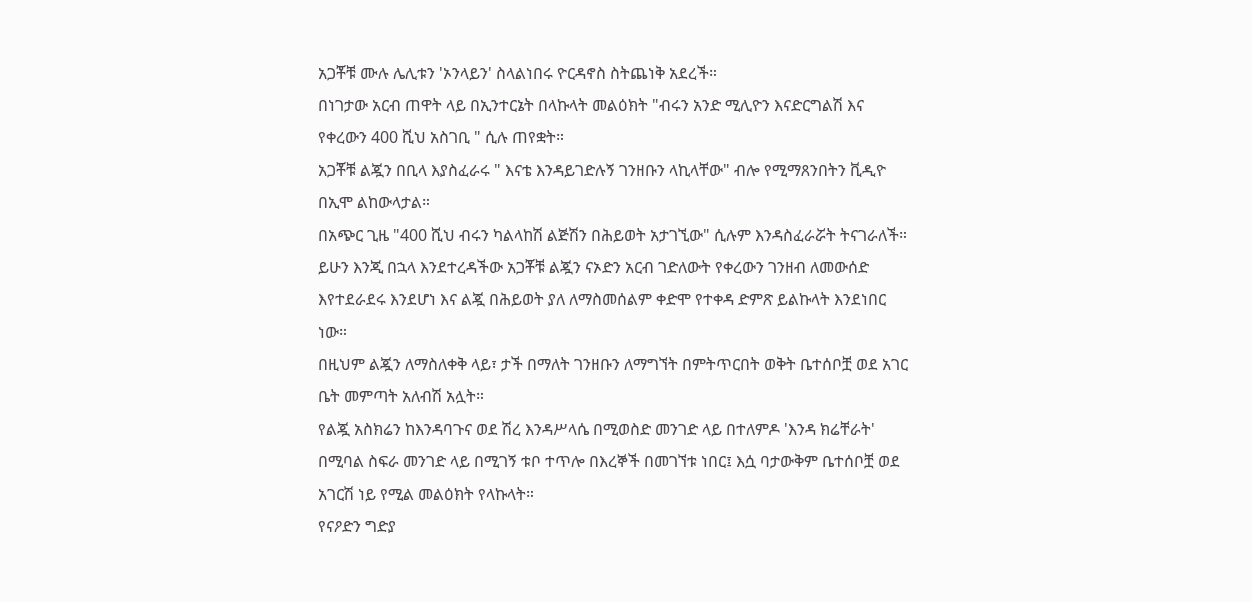አጋቾቹ ሙሉ ሌሊቱን 'ኦንላይን' ስላልነበሩ ዮርዳኖስ ስትጨነቅ አደረች።
በነገታው አርብ ጠዋት ላይ በኢንተርኔት በላኩላት መልዕክት "ብሩን አንድ ሚሊዮን እናድርግልሽ እና የቀረውን 400 ሺህ አስገቢ " ሲሉ ጠየቋት።
አጋቾቹ ልጇን በቢላ እያስፈራሩ " እናቴ እንዳይገድሉኝ ገንዘቡን ላኪላቸው" ብሎ የሚማጸንበትን ቪዲዮ በኢሞ ልከውላታል።
በአጭር ጊዜ "400 ሺህ ብሩን ካልላከሽ ልጅሽን በሕይወት አታገኚው" ሲሉም እንዳስፈራሯት ትናገራለች።
ይሁን እንጂ በኋላ እንደተረዳችው አጋቾቹ ልጇን ናኦድን አርብ ገድለውት የቀረውን ገንዘብ ለመውሰድ እየተደራደሩ እንደሆነ እና ልጇ በሕይወት ያለ ለማስመሰልም ቀድሞ የተቀዳ ድምጽ ይልኩላት እንደነበር ነው።
በዚህም ልጇን ለማስለቀቅ ላይ፣ ታች በማለት ገንዘቡን ለማግኘት በምትጥርበት ወቅት ቤተሰቦቿ ወደ አገር ቤት መምጣት አለብሽ አሏት።
የልጇ አስክሬን ከእንዳባጉና ወደ ሽረ እንዳሥላሴ በሚወስድ መንገድ ላይ በተለምዶ 'እንዳ ክሬቸራት' በሚባል ስፍራ መንገድ ላይ በሚገኝ ቱቦ ተጥሎ በእረኞች በመገኘቱ ነበር፤ እሷ ባታውቅም ቤተሰቦቿ ወደ አገርሽ ነይ የሚል መልዕክት የላኩላት።
የናዖድን ግድያ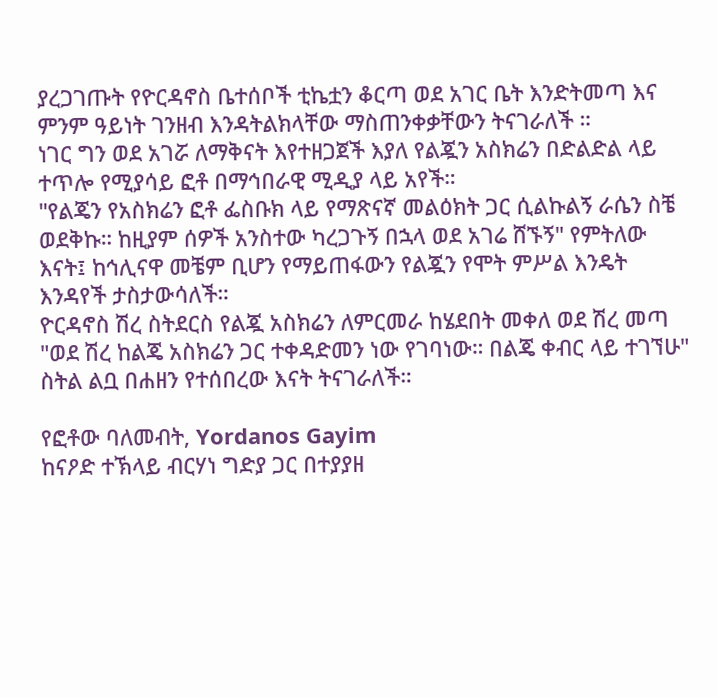ያረጋገጡት የዮርዳኖስ ቤተሰቦች ቲኬቷን ቆርጣ ወደ አገር ቤት እንድትመጣ እና ምንም ዓይነት ገንዘብ እንዳትልክላቸው ማስጠንቀቃቸውን ትናገራለች ።
ነገር ግን ወደ አገሯ ለማቅናት እየተዘጋጀች እያለ የልጇን አስክሬን በድልድል ላይ ተጥሎ የሚያሳይ ፎቶ በማኅበራዊ ሚዲያ ላይ አየች።
"የልጄን የአስክሬን ፎቶ ፌስቡክ ላይ የማጽናኛ መልዕክት ጋር ሲልኩልኝ ራሴን ስቼ ወደቅኩ። ከዚያም ሰዎች አንስተው ካረጋጉኝ በኋላ ወደ አገሬ ሸኙኝ" የምትለው እናት፤ ከኅሊናዋ መቼም ቢሆን የማይጠፋውን የልጇን የሞት ምሥል እንዴት እንዳየች ታስታውሳለች።
ዮርዳኖስ ሽረ ስትደርስ የልጇ አስክሬን ለምርመራ ከሄደበት መቀለ ወደ ሽረ መጣ "ወደ ሽረ ከልጄ አስክሬን ጋር ተቀዳድመን ነው የገባነው። በልጄ ቀብር ላይ ተገኘሁ" ስትል ልቧ በሐዘን የተሰበረው እናት ትናገራለች።

የፎቶው ባለመብት, Yordanos Gayim
ከናዖድ ተኽላይ ብርሃነ ግድያ ጋር በተያያዘ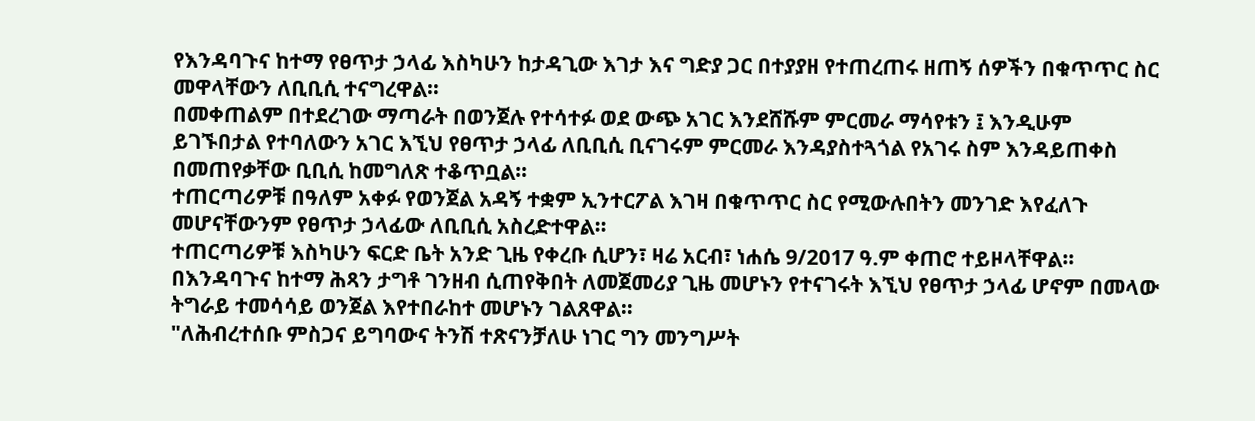የእንዳባጉና ከተማ የፀጥታ ኃላፊ እስካሁን ከታዳጊው እገታ እና ግድያ ጋር በተያያዘ የተጠረጠሩ ዘጠኝ ሰዎችን በቁጥጥር ስር መዋላቸውን ለቢቢሲ ተናግረዋል።
በመቀጠልም በተደረገው ማጣራት በወንጀሉ የተሳተፉ ወደ ውጭ አገር እንደሸሹም ምርመራ ማሳየቱን ፤ እንዲሁም ይገኙበታል የተባለውን አገር እኚህ የፀጥታ ኃላፊ ለቢቢሲ ቢናገሩም ምርመራ እንዳያስተጓጎል የአገሩ ስም እንዳይጠቀስ በመጠየቃቸው ቢቢሲ ከመግለጽ ተቆጥቧል።
ተጠርጣሪዎቹ በዓለም አቀፉ የወንጀል አዳኝ ተቋም ኢንተርፖል እገዛ በቁጥጥር ስር የሚውሉበትን መንገድ እየፈለጉ መሆናቸውንም የፀጥታ ኃላፊው ለቢቢሲ አስረድተዋል።
ተጠርጣሪዎቹ እስካሁን ፍርድ ቤት አንድ ጊዜ የቀረቡ ሲሆን፣ ዛሬ አርብ፣ ነሐሴ 9/2017 ዓ.ም ቀጠሮ ተይዞላቸዋል።
በእንዳባጉና ከተማ ሕጻን ታግቶ ገንዘብ ሲጠየቅበት ለመጀመሪያ ጊዜ መሆኑን የተናገሩት እኚህ የፀጥታ ኃላፊ ሆኖም በመላው ትግራይ ተመሳሳይ ወንጀል እየተበራከተ መሆኑን ገልጸዋል።
"ለሕብረተሰቡ ምስጋና ይግባውና ትንሽ ተጽናንቻለሁ ነገር ግን መንግሥት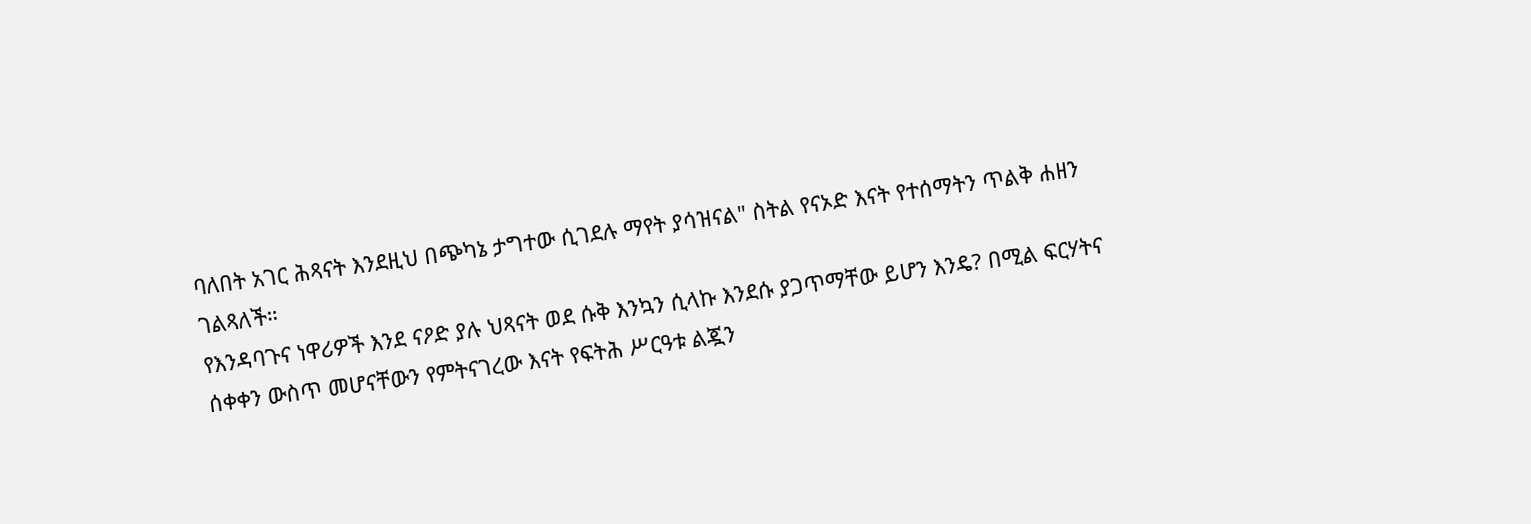ባለበት አገር ሕጻናት እንደዚህ በጭካኔ ታግተው ሲገደሉ ማየት ያሳዝናል" ስትል የናኦድ እናት የተሰማትን ጥልቅ ሐዘን ገልጻለች።
የእንዳባጉና ነዋሪዎች እንደ ናዖድ ያሉ ህጻናት ወደ ሱቅ እንኳን ሲላኩ እንደሱ ያጋጥማቸው ይሆን እንዴ? በሚል ፍርሃትና ሰቀቀን ውስጥ መሆናቸውን የምትናገረው እናት የፍትሕ ሥርዓቱ ልጇን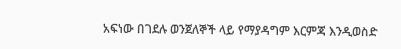አፍነው በገደሉ ወንጀለኞች ላይ የማያዳግም እርምጃ እንዲወስድ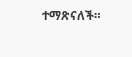ተማጽናለች።